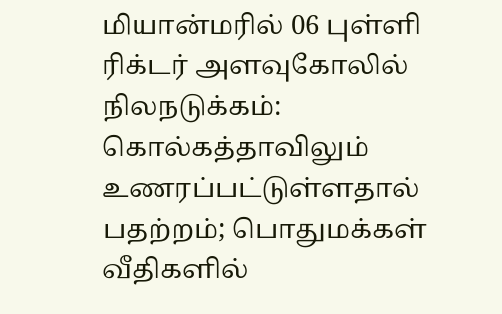மியான்மரில் 06 புள்ளி ரிக்டர் அளவுகோலில் நிலநடுக்கம்: கொல்கத்தாவிலும் உணரப்பட்டுள்ளதால் பதற்றம்; பொதுமக்கள் வீதிகளில்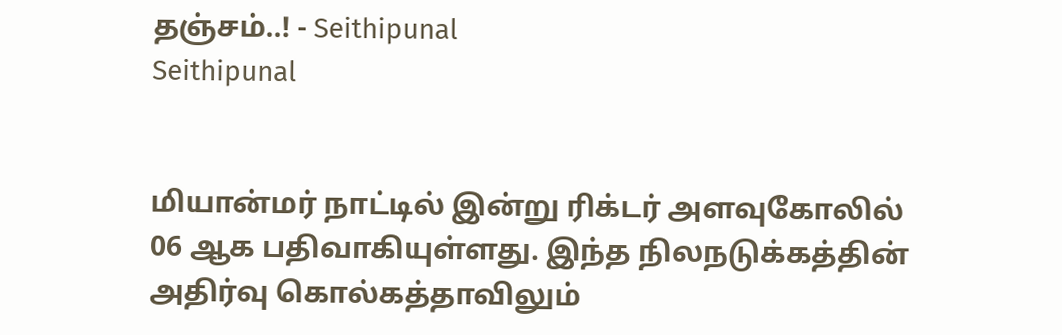தஞ்சம்..! - Seithipunal
Seithipunal


மியான்மர் நாட்டில் இன்று ரிக்டர் அளவுகோலில் 06 ஆக பதிவாகியுள்ளது. இந்த நிலநடுக்கத்தின் அதிர்வு கொல்கத்தாவிலும்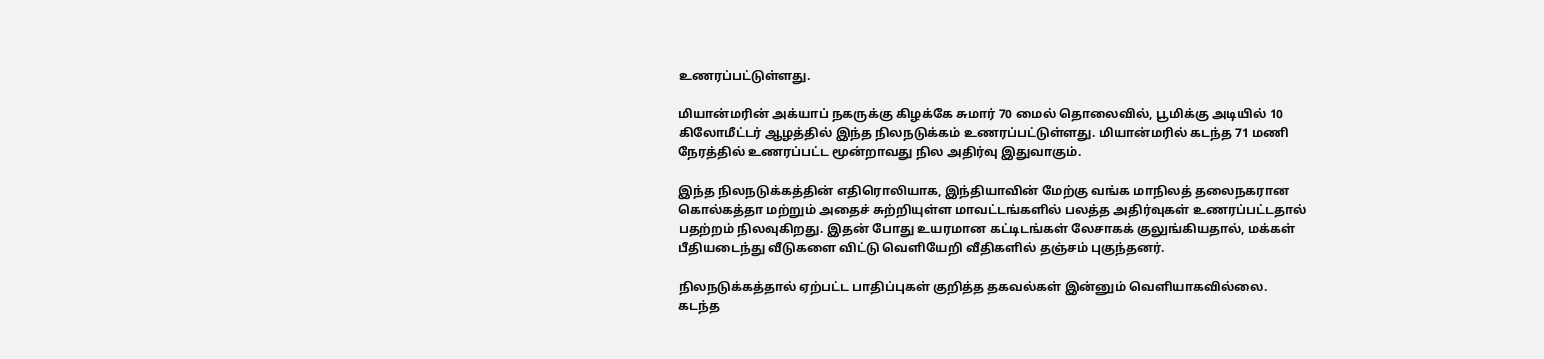உணரப்பட்டுள்ளது.

மியான்மரின் அக்யாப் நகருக்கு கிழக்கே சுமார் 70 மைல் தொலைவில், பூமிக்கு அடியில் 10 கிலோமீட்டர் ஆழத்தில் இந்த நிலநடுக்கம் உணரப்பட்டுள்ளது. மியான்மரில் கடந்த 71 மணி நேரத்தில் உணரப்பட்ட மூன்றாவது நில அதிர்வு இதுவாகும்.

இந்த நிலநடுக்கத்தின் எதிரொலியாக, இந்தியாவின் மேற்கு வங்க மாநிலத் தலைநகரான கொல்கத்தா மற்றும் அதைச் சுற்றியுள்ள மாவட்டங்களில் பலத்த அதிர்வுகள் உணரப்பட்டதால் பதற்றம் நிலவுகிறது. இதன் போது உயரமான கட்டிடங்கள் லேசாகக் குலுங்கியதால், மக்கள் பீதியடைந்து வீடுகளை விட்டு வெளியேறி வீதிகளில் தஞ்சம் புகுந்தனர்.

நிலநடுக்கத்தால் ஏற்பட்ட பாதிப்புகள் குறித்த தகவல்கள் இன்னும் வெளியாகவில்லை. கடந்த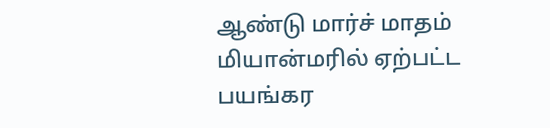ஆண்டு மார்ச் மாதம் மியான்மரில் ஏற்பட்ட பயங்கர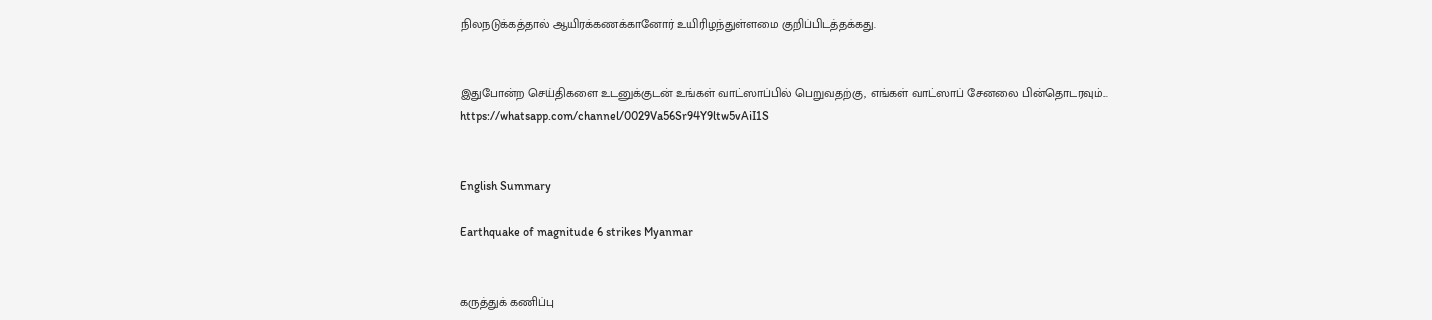நிலநடுக்கத்தால் ஆயிரக்கணக்கானோர் உயிரிழந்துள்ளமை குறிப்பிடத்தக்கது.


இதுபோன்ற செய்திகளை உடனுக்குடன் உங்கள் வாட்ஸாப்பில் பெறுவதற்கு, எங்கள் வாட்ஸாப் சேனலை பின்தொடரவும்... https://whatsapp.com/channel/0029Va56Sr94Y9ltw5vAiI1S


English Summary

Earthquake of magnitude 6 strikes Myanmar


கருத்துக் கணிப்பு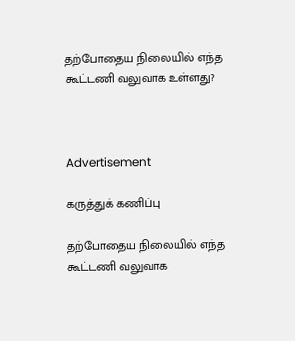தற்போதைய நிலையில் எந்த கூட்டணி வலுவாக உள்ளது?



Advertisement

கருத்துக் கணிப்பு

தற்போதைய நிலையில் எந்த கூட்டணி வலுவாக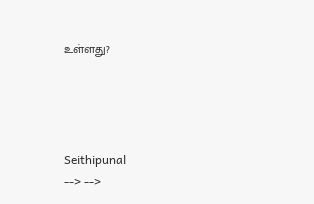உள்ளது?




Seithipunal
--> -->